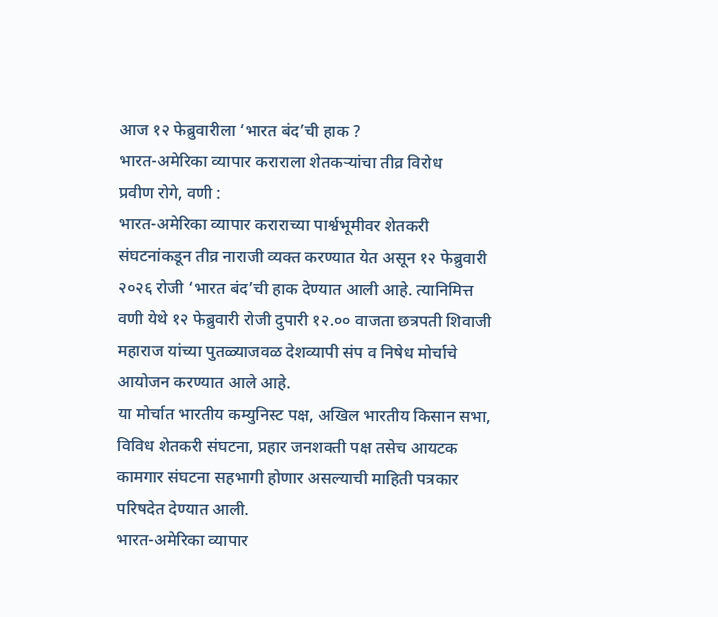आज १२ फेब्रुवारीला ‘भारत बंद’ची हाक ?
भारत-अमेरिका व्यापार कराराला शेतकऱ्यांचा तीव्र विरोध
प्रवीण रोगे, वणी :
भारत-अमेरिका व्यापार कराराच्या पार्श्वभूमीवर शेतकरी संघटनांकडून तीव्र नाराजी व्यक्त करण्यात येत असून १२ फेब्रुवारी २०२६ रोजी ‘भारत बंद’ची हाक देण्यात आली आहे. त्यानिमित्त वणी येथे १२ फेब्रुवारी रोजी दुपारी १२.०० वाजता छत्रपती शिवाजी महाराज यांच्या पुतळ्याजवळ देशव्यापी संप व निषेध मोर्चाचे आयोजन करण्यात आले आहे.
या मोर्चात भारतीय कम्युनिस्ट पक्ष, अखिल भारतीय किसान सभा, विविध शेतकरी संघटना, प्रहार जनशक्ती पक्ष तसेच आयटक कामगार संघटना सहभागी होणार असल्याची माहिती पत्रकार परिषदेत देण्यात आली.
भारत-अमेरिका व्यापार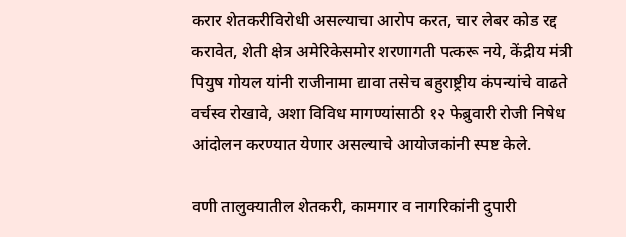करार शेतकरीविरोधी असल्याचा आरोप करत, चार लेबर कोड रद्द करावेत, शेती क्षेत्र अमेरिकेसमोर शरणागती पत्करू नये, केंद्रीय मंत्री पियुष गोयल यांनी राजीनामा द्यावा तसेच बहुराष्ट्रीय कंपन्यांचे वाढते वर्चस्व रोखावे, अशा विविध मागण्यांसाठी १२ फेब्रुवारी रोजी निषेध आंदोलन करण्यात येणार असल्याचे आयोजकांनी स्पष्ट केले.

वणी तालुक्यातील शेतकरी, कामगार व नागरिकांनी दुपारी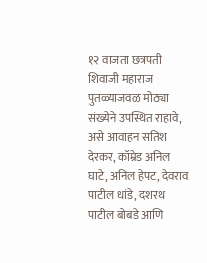१२ वाजता छत्रपती शिवाजी महाराज पुतळ्याजवळ मोठ्या संख्येने उपस्थित राहावे, असे आवाहन सतिश देरकर, कॉम्रेड अनिल घाटे, अनिल हेपट, देवराव पाटील धांडे, दशरथ पाटील बोबडे आणि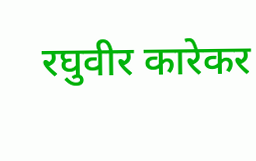रघुवीर कारेकर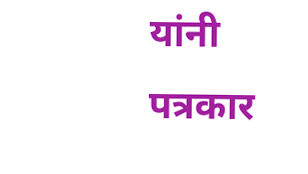यांनी पत्रकार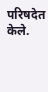परिषदेत केले.